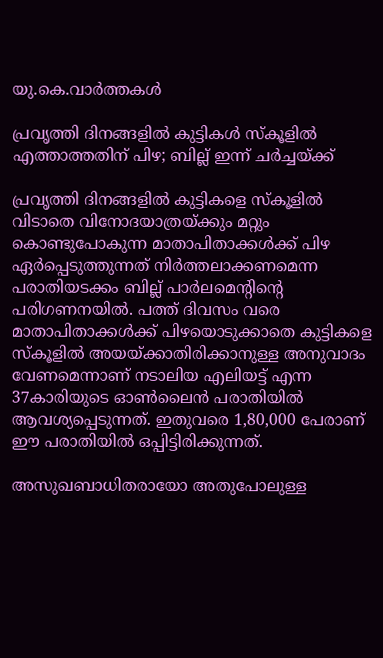യു.കെ.വാര്‍ത്തകള്‍

പ്രവൃത്തി ദിനങ്ങളില്‍ കുട്ടികള്‍ സ്‌കൂളില്‍ എത്താത്തതിന് പിഴ; ബില്ല് ഇന്ന് ചര്‍ച്ചയ്ക്ക്

പ്രവൃത്തി ദിനങ്ങളില്‍ കുട്ടികളെ സ്‌കൂളില്‍ വിടാതെ വിനോദയാത്രയ്ക്കും മറ്റും കൊണ്ടുപോകുന്ന മാതാപിതാക്കള്‍ക്ക് പിഴ ഏര്‍പ്പെടുത്തുന്നത് നിര്‍ത്തലാക്കണമെന്ന പരാതിയടക്കം ബില്ല് പാര്‍ലമെന്റിന്റെ പരിഗണനയില്‍. പത്ത് ദിവസം വരെ മാതാപിതാക്കള്‍ക്ക് പിഴയൊടുക്കാതെ കുട്ടികളെ സ്‌കൂളില്‍ അയയ്ക്കാതിരിക്കാനുള്ള അനുവാദം വേണമെന്നാണ് നടാലിയ എലിയട്ട് എന്ന 37കാരിയുടെ ഓണ്‍ലൈന്‍ പരാതിയില്‍ ആവശ്യപ്പെടുന്നത്. ഇതുവരെ 1,80,000 പേരാണ് ഈ പരാതിയില്‍ ഒപ്പിട്ടിരിക്കുന്നത്.

അസുഖബാധിതരായോ അതുപോലുള്ള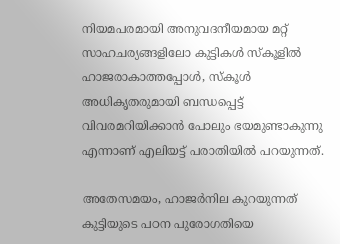നിയമപരമായി അനുവദനീയമായ മറ്റ് സാഹചര്യങ്ങളിലോ കുട്ടികള്‍ സ്‌കൂളില്‍ ഹാജരാകാത്തപ്പോള്‍, സ്‌കൂള്‍ അധികൃതരുമായി ബന്ധപ്പെട്ട് വിവരമറിയിക്കാന്‍ പോലും ഭയമുണ്ടാകുന്നു എന്നാണ് എലിയട്ട് പരാതിയില്‍ പറയുന്നത്.

അതേസമയം, ഹാജര്‍നില കുറയുന്നത് കുട്ടിയുടെ പഠന പുരോഗതിയെ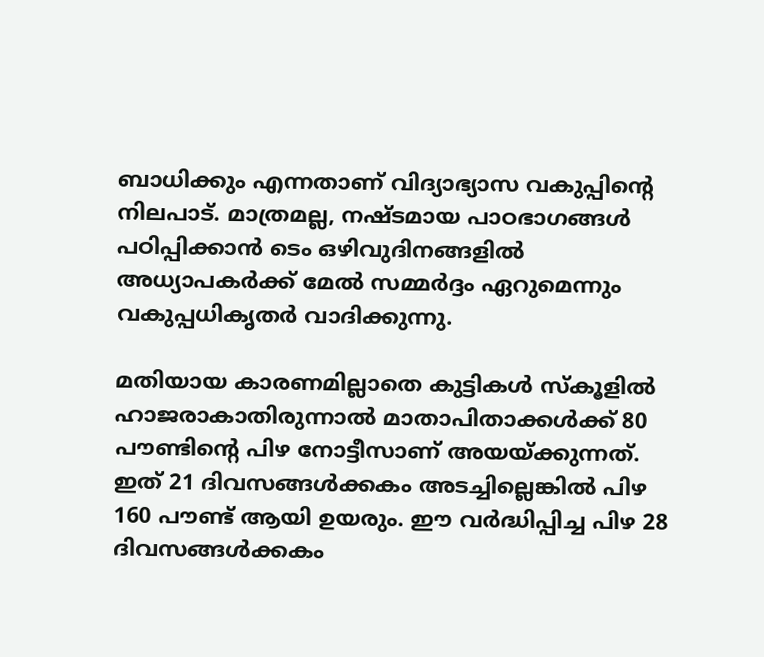ബാധിക്കും എന്നതാണ് വിദ്യാഭ്യാസ വകുപ്പിന്റെ നിലപാട്. മാത്രമല്ല, നഷ്ടമായ പാഠഭാഗങ്ങള്‍ പഠിപ്പിക്കാന്‍ ടെം ഒഴിവുദിനങ്ങളില്‍ അധ്യാപകര്‍ക്ക് മേല്‍ സമ്മര്‍ദ്ദം ഏറുമെന്നും വകുപ്പധികൃതര്‍ വാദിക്കുന്നു.

മതിയായ കാരണമില്ലാതെ കുട്ടികള്‍ സ്‌കൂളില്‍ ഹാജരാകാതിരുന്നാല്‍ മാതാപിതാക്കള്‍ക്ക് 80 പൗണ്ടിന്റെ പിഴ നോട്ടീസാണ് അയയ്ക്കുന്നത്. ഇത് 21 ദിവസങ്ങള്‍ക്കകം അടച്ചില്ലെങ്കില്‍ പിഴ 160 പൗണ്ട് ആയി ഉയരും. ഈ വര്‍ദ്ധിപ്പിച്ച പിഴ 28 ദിവസങ്ങള്‍ക്കകം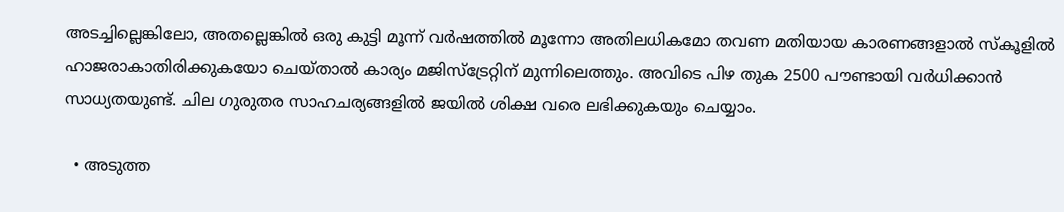അടച്ചില്ലെങ്കിലോ, അതല്ലെങ്കില്‍ ഒരു കുട്ടി മൂന്ന് വര്‍ഷത്തില്‍ മൂന്നോ അതിലധികമോ തവണ മതിയായ കാരണങ്ങളാല്‍ സ്‌കൂളില്‍ ഹാജരാകാതിരിക്കുകയോ ചെയ്താല്‍ കാര്യം മജിസ്‌ട്രേറ്റിന് മുന്നിലെത്തും. അവിടെ പിഴ തുക 2500 പൗണ്ടായി വര്‍ധിക്കാന്‍ സാധ്യതയുണ്ട്. ചില ഗുരുതര സാഹചര്യങ്ങളില്‍ ജയില്‍ ശിക്ഷ വരെ ലഭിക്കുകയും ചെയ്യാം.

  • അടുത്ത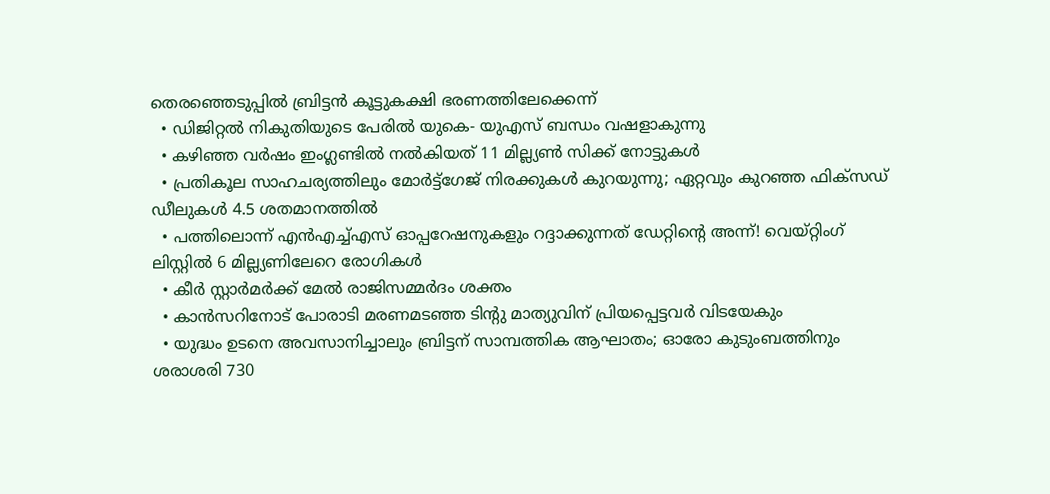തെരഞ്ഞെടുപ്പില്‍ ബ്രിട്ടന്‍ കൂട്ടുകക്ഷി ഭരണത്തിലേക്കെന്ന്
  • ഡിജിറ്റല്‍ നികുതിയുടെ പേരില്‍ യുകെ- യുഎസ് ബന്ധം വഷളാകുന്നു
  • കഴിഞ്ഞ വര്‍ഷം ഇംഗ്ലണ്ടില്‍ നല്‍കിയത് 11 മില്ല്യണ്‍ സിക്ക് നോട്ടുകള്‍
  • പ്രതികൂല സാഹചര്യത്തിലും മോര്‍ട്ട്‌ഗേജ് നിരക്കുകള്‍ കുറയുന്നു; ഏറ്റവും കുറഞ്ഞ ഫിക്‌സഡ് ഡീലുകള്‍ 4.5 ശതമാനത്തില്‍
  • പത്തിലൊന്ന് എന്‍എച്ച്എസ് ഓപ്പറേഷനുകളും റദ്ദാക്കുന്നത് ഡേറ്റിന്റെ അന്ന്! വെയ്റ്റിംഗ് ലിസ്റ്റില്‍ 6 മില്ല്യണിലേറെ രോഗികള്‍
  • കീര്‍ സ്റ്റാര്‍മര്‍ക്ക് മേല്‍ രാജിസമ്മര്‍ദം ശക്തം
  • കാന്‍സറിനോട് പോരാടി മരണമടഞ്ഞ ടിന്റു മാത്യുവിന് പ്രിയപ്പെട്ടവര്‍ വിടയേകും
  • യുദ്ധം ഉടനെ അവസാനിച്ചാലും ബ്രിട്ടന് സാമ്പത്തിക ആഘാതം; ഓരോ കുടുംബത്തിനും ശരാശരി 730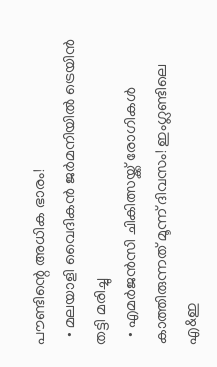പൗണ്ടിന്റെ അധിക ഭാരം!
  • മലയാളി വൈദികന്‍ ജര്‍മനിയില്‍ ട്രെയിന്‍ തട്ടി മരിച്ചു
  • എമര്‍ജന്‍സി ചികിത്സയ്ക്ക് രോഗികള്‍ കാത്തിരുന്നത് മൂന്ന് ദിവസം! ഇംഗ്ലണ്ടിലെ എ&ഇ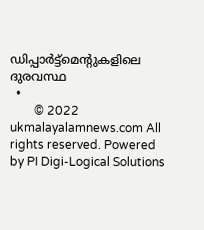ഡിപ്പാര്‍ട്ട്‌മെന്റുകളിലെ ദുരവസ്ഥ
  •
        © 2022 ukmalayalamnews.com All rights reserved. Powered by PI Digi-Logical Solutions